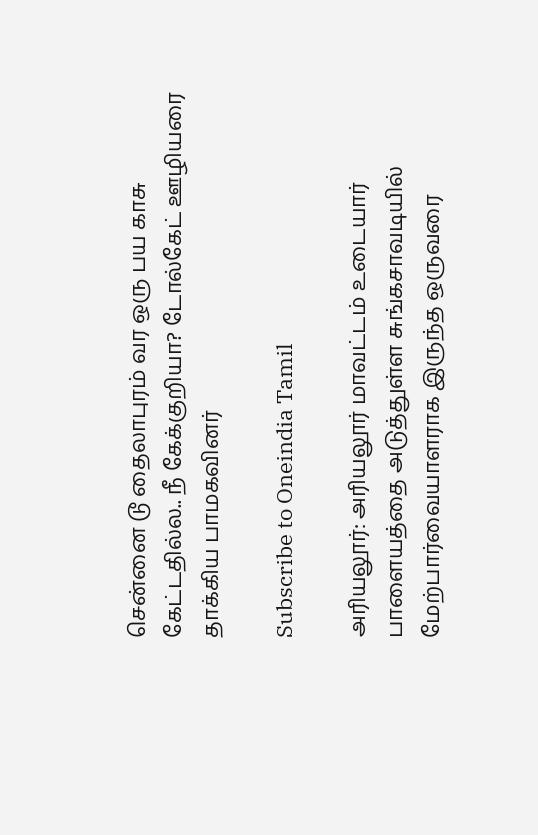சென்னை டூ தைலாபுரம் வர ஒரு பய காசு கேட்டதில்ல.. நீ கேக்குறியா? டோல்கேட் ஊழியரை தாக்கிய பாமகவினர்

Subscribe to Oneindia Tamil

அரியலூர்: அரியலூர் மாவட்டம் உடையார் பாளையத்தை அடுத்துள்ள சுங்கசாவடியில் மேற்பார்வையாளராக இருந்த ஒருவரை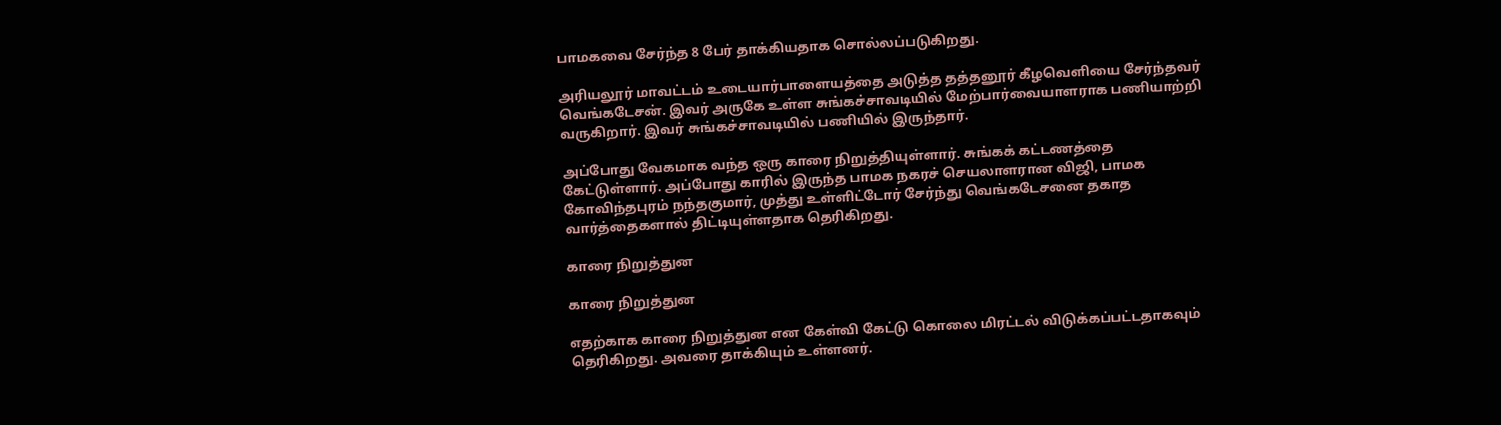பாமகவை சேர்ந்த 8 பேர் தாக்கியதாக சொல்லப்படுகிறது.

அரியலூர் மாவட்டம் உடையார்பாளையத்தை அடுத்த தத்தனூர் கீழவெளியை சேர்ந்தவர் வெங்கடேசன். இவர் அருகே உள்ள சுங்கச்சாவடியில் மேற்பார்வையாளராக பணியாற்றி வருகிறார். இவர் சுங்கச்சாவடியில் பணியில் இருந்தார்.

அப்போது வேகமாக வந்த ஒரு காரை நிறுத்தியுள்ளார். சுங்கக் கட்டணத்தை கேட்டுள்ளார். அப்போது காரில் இருந்த பாமக நகரச் செயலாளரான விஜி, பாமக கோவிந்தபுரம் நந்தகுமார், முத்து உள்ளிட்டோர் சேர்ந்து வெங்கடேசனை தகாத வார்த்தைகளால் திட்டியுள்ளதாக தெரிகிறது.

காரை நிறுத்துன

காரை நிறுத்துன

எதற்காக காரை நிறுத்துன என கேள்வி கேட்டு கொலை மிரட்டல் விடுக்கப்பட்டதாகவும் தெரிகிறது. அவரை தாக்கியும் உள்ளனர்.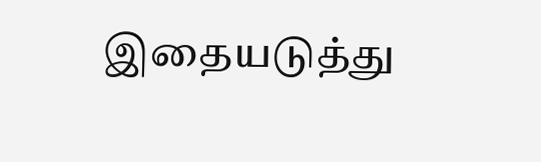இதையடுத்து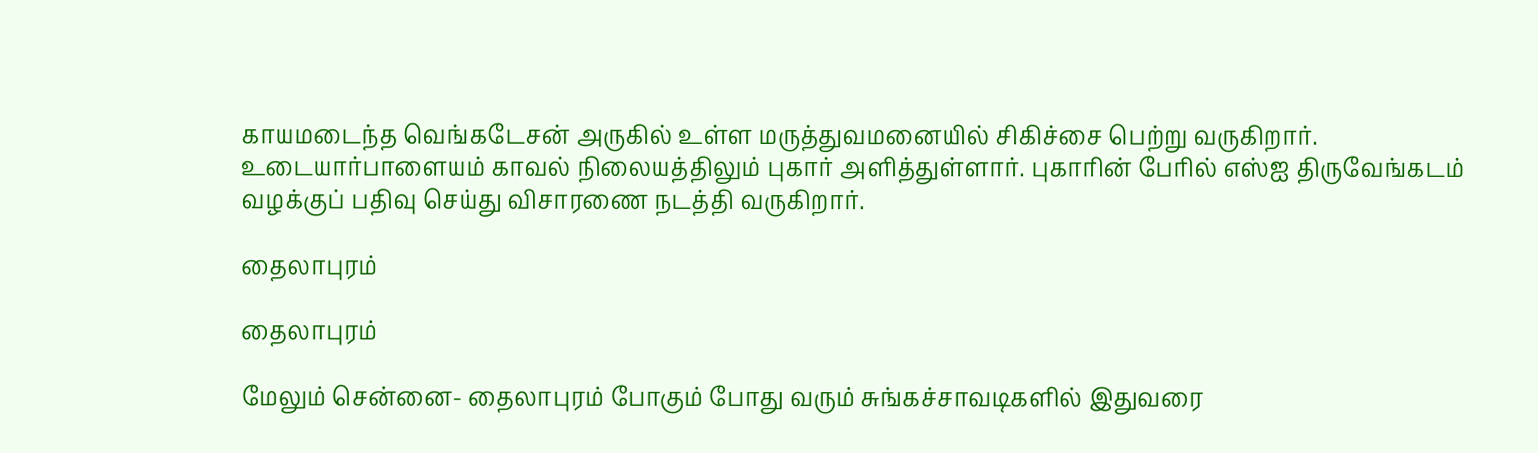காயமடைந்த வெங்கடேசன் அருகில் உள்ள மருத்துவமனையில் சிகிச்சை பெற்று வருகிறார். உடையார்பாளையம் காவல் நிலையத்திலும் புகார் அளித்துள்ளார். புகாரின் பேரில் எஸ்ஐ திருவேங்கடம் வழக்குப் பதிவு செய்து விசாரணை நடத்தி வருகிறார்.

தைலாபுரம்

தைலாபுரம்

மேலும் சென்னை- தைலாபுரம் போகும் போது வரும் சுங்கச்சாவடிகளில் இதுவரை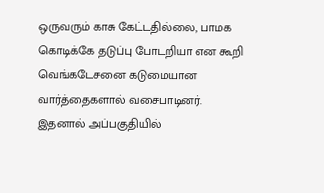ஒருவரும் காசு கேட்டதில்லை, பாமக கொடிக்கே தடுப்பு போடறியா என கூறி வெங்கடேசனை கடுமையான வார்த்தைகளால் வசைபாடினர். இதனால் அப்பகுதியில்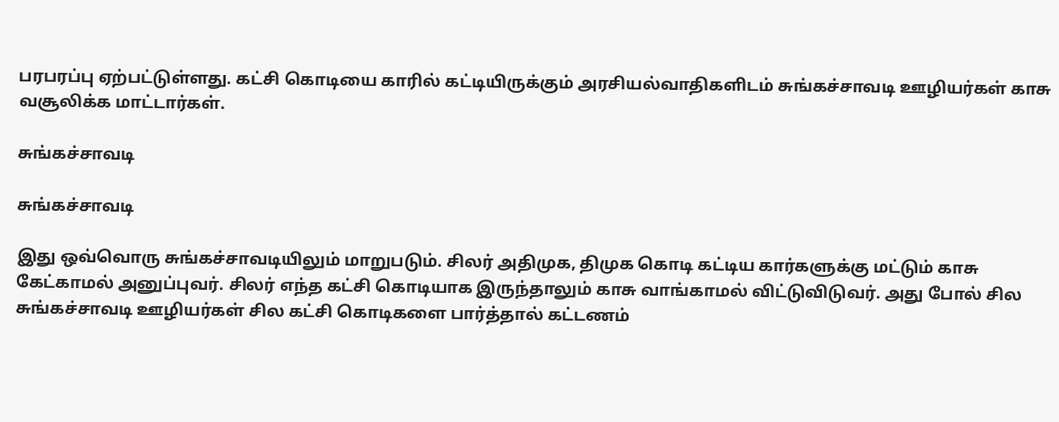பரபரப்பு ஏற்பட்டுள்ளது. கட்சி கொடியை காரில் கட்டியிருக்கும் அரசியல்வாதிகளிடம் சுங்கச்சாவடி ஊழியர்கள் காசு வசூலிக்க மாட்டார்கள்.

சுங்கச்சாவடி

சுங்கச்சாவடி

இது ஒவ்வொரு சுங்கச்சாவடியிலும் மாறுபடும். சிலர் அதிமுக, திமுக கொடி கட்டிய கார்களுக்கு மட்டும் காசு கேட்காமல் அனுப்புவர். சிலர் எந்த கட்சி கொடியாக இருந்தாலும் காசு வாங்காமல் விட்டுவிடுவர். அது போல் சில சுங்கச்சாவடி ஊழியர்கள் சில கட்சி கொடிகளை பார்த்தால் கட்டணம்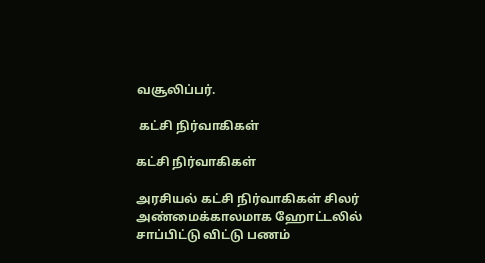வசூலிப்பர்.

 கட்சி நிர்வாகிகள்

கட்சி நிர்வாகிகள்

அரசியல் கட்சி நிர்வாகிகள் சிலர் அண்மைக்காலமாக ஹோட்டலில் சாப்பிட்டு விட்டு பணம்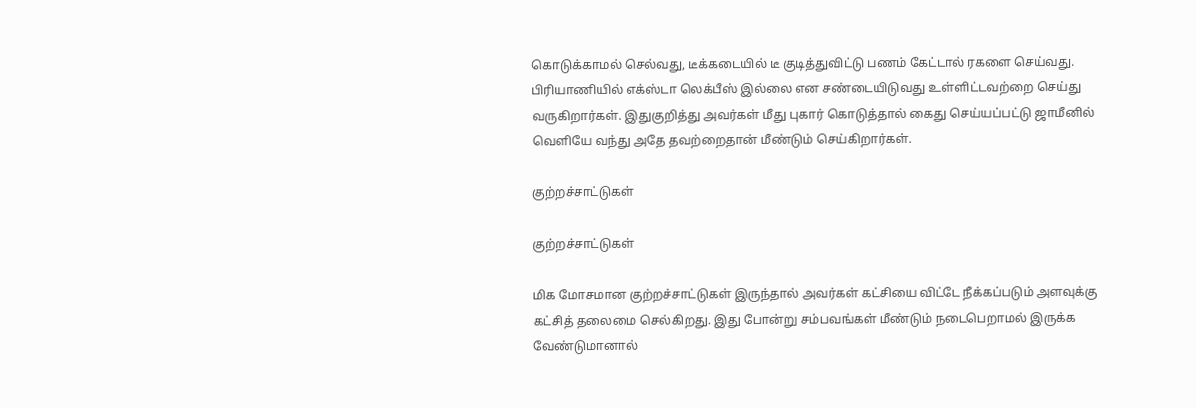கொடுக்காமல் செல்வது, டீக்கடையில் டீ குடித்துவிட்டு பணம் கேட்டால் ரகளை செய்வது. பிரியாணியில் எக்ஸ்டா லெக்பீஸ் இல்லை என சண்டையிடுவது உள்ளிட்டவற்றை செய்து வருகிறார்கள். இதுகுறித்து அவர்கள் மீது புகார் கொடுத்தால் கைது செய்யப்பட்டு ஜாமீனில் வெளியே வந்து அதே தவற்றைதான் மீண்டும் செய்கிறார்கள்.

குற்றச்சாட்டுகள்

குற்றச்சாட்டுகள்

மிக மோசமான குற்றச்சாட்டுகள் இருந்தால் அவர்கள் கட்சியை விட்டே நீக்கப்படும் அளவுக்கு கட்சித் தலைமை செல்கிறது. இது போன்று சம்பவங்கள் மீண்டும் நடைபெறாமல் இருக்க வேண்டுமானால்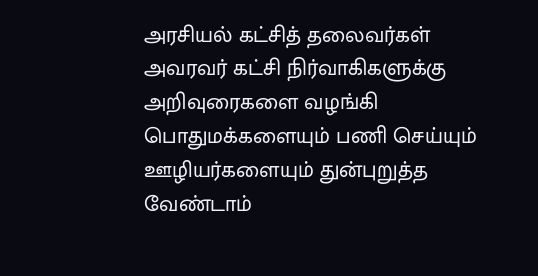அரசியல் கட்சித் தலைவர்கள் அவரவர் கட்சி நிர்வாகிகளுக்கு அறிவுரைகளை வழங்கி பொதுமக்களையும் பணி செய்யும் ஊழியர்களையும் துன்புறுத்த வேண்டாம்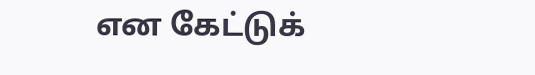என கேட்டுக்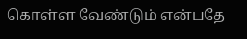கொள்ள வேண்டும் என்பதே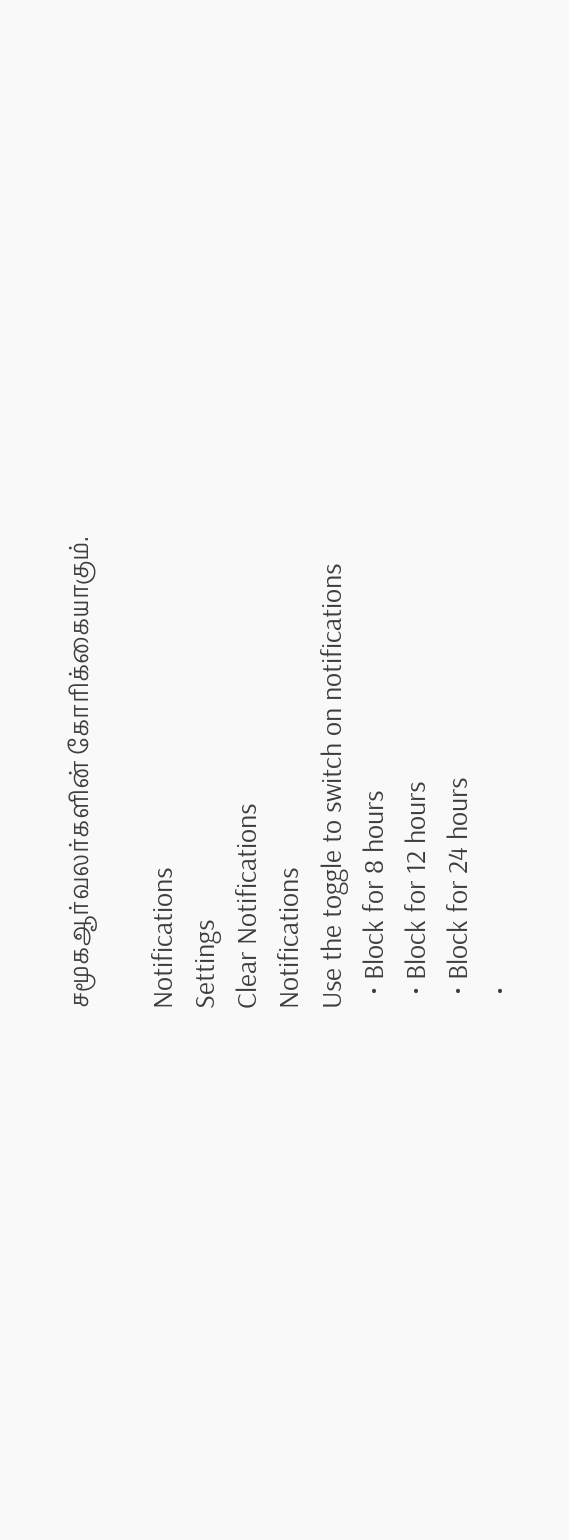சமூகஆர்வலர்களின் கோரிக்கையாகும்.

Notifications
Settings
Clear Notifications
Notifications
Use the toggle to switch on notifications
  • Block for 8 hours
  • Block for 12 hours
  • Block for 24 hours
  •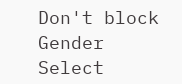Don't block
Gender
Select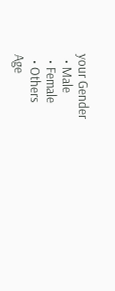your Gender
  • Male
  • Female
  • Others
Age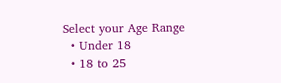Select your Age Range
  • Under 18
  • 18 to 25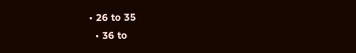• 26 to 35
  • 36 to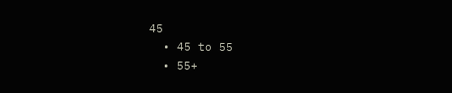45
  • 45 to 55
  • 55+